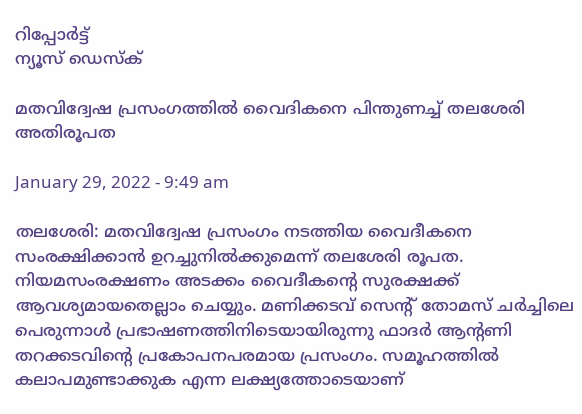റിപ്പോര്‍ട്ട്
ന്യൂസ് ഡെസ്ക്

മതവിദ്വേഷ പ്രസംഗത്തില്‍ വൈദികനെ പിന്തുണച്ച്‌ തലശേരി അതിരൂപത

January 29, 2022 - 9:49 am

തലശേരി: മതവിദ്വേഷ പ്രസംഗം നടത്തിയ വൈദീകനെ സംരക്ഷിക്കാന്‍ ഉറച്ചുനില്‍ക്കുമെന്ന്‌ തലശേരി രൂപത. നിയമസംരക്ഷണം അടക്കം വൈദീകന്റെ സുരക്ഷക്ക്‌ ആവശ്യമായതെല്ലാം ചെയ്യും. മണിക്കടവ്‌ സെന്റ് തോമസ്‌ ചര്‍ച്ചിലെ പെരുന്നാള്‍ പ്രഭാഷണത്തിനിടെയായിരുന്നു ഫാദര്‍ ആന്റണി തറക്കടവിന്റെ പ്രകോപനപരമായ പ്രസംഗം. സമൂഹത്തില്‍ കലാപമുണ്ടാക്കുക എന്ന ലക്ഷ്യത്തോടെയാണ്‌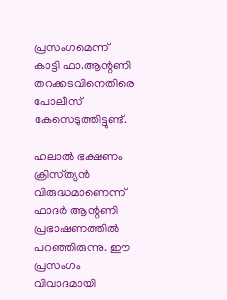പ്രസംഗമെന്ന്‌ കാട്ടി ഫാ.ആന്റണി തറക്കടവിനെതിരെ പോലീസ്‌ കേസെടുത്തിട്ടുണ്ട്‌.

ഹലാല്‍ ഭക്ഷണം ക്രിസ്‌ത്യന്‍ വിരുദ്ധമാണെന്ന്‌ ഫാദര്‍ ആന്റണി പ്രഭാഷണത്തില്‍ പറഞ്ഞിരുന്നു. ഈ പ്രസംഗം വിവാദമായി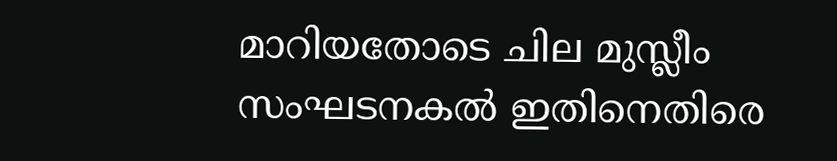മാറിയതോടെ ചില മുസ്ലീം സംഘടനകല്‍ ഇതിനെതിരെ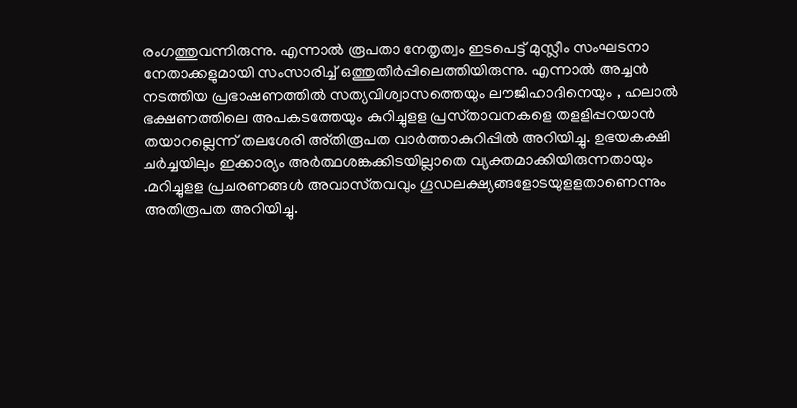രംഗത്തുവന്നിരുന്നു. എന്നാല്‍ രൂപതാ നേതൃത്വം ഇടപെട്ട്‌ മുസ്ലീം സംഘടനാ നേതാക്കളുമായി സംസാരിച്ച്‌ ഒത്തുതീര്‍പ്പിലെത്തിയിരുന്നു. എന്നാല്‍ അച്ചന്‍ നടത്തിയ പ്രഭാഷണത്തില്‍ സത്യവിശ്വാസത്തെയും ലൗജിഹാദിനെയും , ഹലാല്‍ ഭക്ഷണത്തിലെ അപകടത്തേയും കുറിച്ചുളള പ്രസ്‌താവനകളെ തളളിപ്പറയാന്‍ തയാറല്ലെന്ന്‌ തലശേരി അ്‌തിരൂപത വാര്‍ത്താകുറിപ്പില്‍ അറിയിച്ചു. ഉഭയകക്ഷി ചര്‍ച്ചയിലും ഇക്കാര്യം അര്‍ത്ഥശങ്കക്കിടയില്ലാതെ വ്യക്തമാക്കിയിരുന്നതായും .മറിച്ചുളള പ്രചരണങ്ങള്‍ അവാസ്‌തവവും ഗൂഡലക്ഷ്യങ്ങളോടയുളളതാണെന്നും അതിരൂപത അറിയിച്ചു.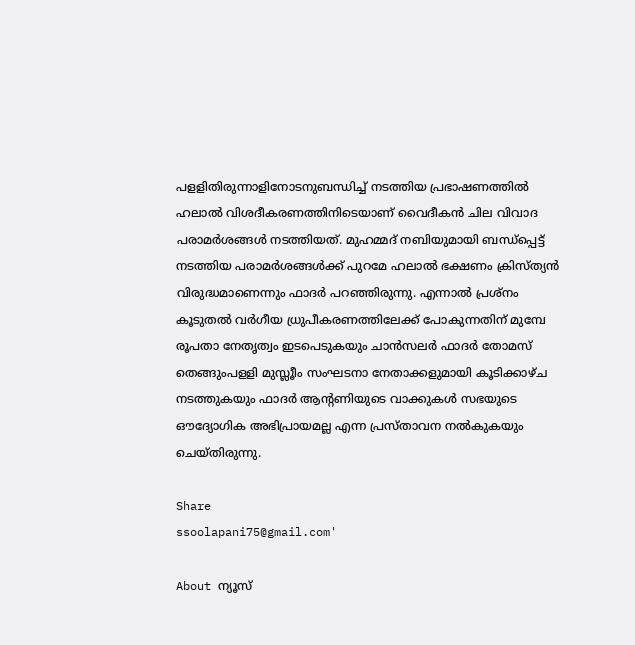പളളിതിരുന്നാളിനോടനുബന്ധിച്ച്‌ നടത്തിയ പ്രഭാഷണത്തില്‍ ഹലാല്‍ വിശദീകരണത്തിനിടെയാണ്‌ വൈദീകന്‍ ചില വിവാദ പരാമര്‍ശങ്ങള്‍ നടത്തിയത്‌. മുഹമ്മദ്‌ നബിയുമായി ബന്ധ്‌പ്പെട്ട്‌ നടത്തിയ പരാമര്‍ശങ്ങള്‍ക്ക്‌ പുറമേ ഹലാല്‍ ഭക്ഷണം ക്രിസ്‌ത്യന്‍ വിരുദ്ധമാണെന്നും ഫാദര്‍ പറഞ്ഞിരുന്നു. എന്നാല്‍ പ്രശ്നം കൂടുതല്‍ വര്‍ഗീയ ധ്രുപീകരണത്തിലേക്ക്‌ പോകുന്നതിന്‌ മുമ്പേ രൂപതാ നേതൃത്വം ഇടപെടുകയും ചാന്‍സലര്‍ ഫാദര്‍ തോമസ്‌ തെങ്ങുംപളളി മുസ്ലൂീം സംഘടനാ നേതാക്കളുമായി കൂടിക്കാഴ്‌ച നടത്തുകയും ഫാദര്‍ ആന്റണിയുടെ വാക്കുകള്‍ സഭയുടെ ഔദ്യോഗിക അഭിപ്രായമല്ല എന്ന പ്രസ്‌താവന നല്‍കുകയും ചെയ്‌തിരുന്നു.

Share
ssoolapani75@gmail.com'

About ന്യൂസ്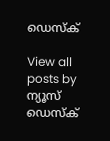ഡെസ്ക്

View all posts by ന്യൂസ് ഡെസ്ക്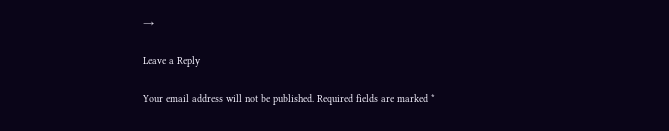→

Leave a Reply

Your email address will not be published. Required fields are marked *